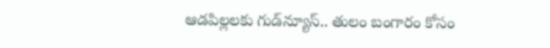ఆడపిల్లలకు గుడ్‌న్యూస్.. తులం బంగారం కోసం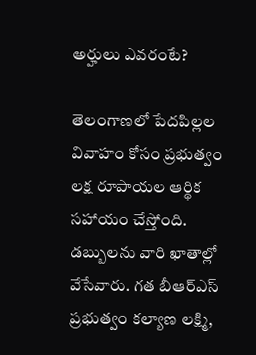అర్హులు ఎవరంటే?

తెలంగాణలో పేదపిల్లల వివాహం కోసం ప్రభుత్వం లక్ష రూపాయల ఆర్థిక సహాయం చేస్తోంది. డబ్బులను వారి ఖాతాల్లో వేసేవారు. గత బీఆర్ఎస్ ప్రభుత్వం కల్యాణ లక్ష్మి,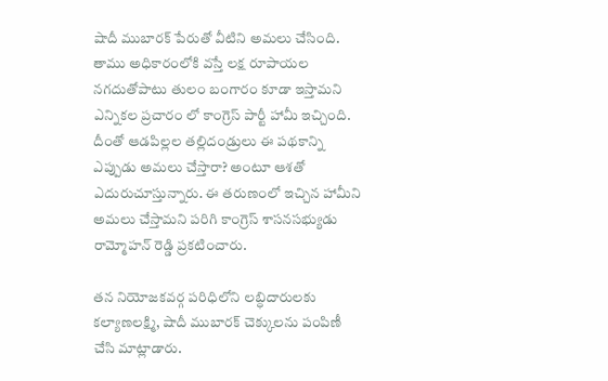షాదీ ముబారక్ పేరుతో వీటిని అమలు చేసింది. తాము అధికారంలోకి వస్తే లక్ష రూపాయల నగదుతోపాటు తులం బంగారం కూడా ఇస్తామని ఎన్నికల ప్రచారం లో కాంగ్రెస్ పార్టీ హామీ ఇచ్చింది. దీంతో ఆడపిల్లల తల్లిదండ్రులు ఈ పథకాన్ని ఎప్పుడు అమలు చేస్తారా? అంటూ ఆశతో ఎదురుచూస్తున్నారు. ఈ తరుణంలో ఇచ్చిన హామీని అమలు చేస్తామని పరిగి కాంగ్రెస్ శాసనసభ్యుడు రామ్మోహన్ రెడ్డి ప్రకటించారు.

తన నియోజకవర్గ పరిధిలోని లబ్ధిదారులకు కల్యాణలక్ష్మి, షాదీ ముబారక్‌ చెక్కులను పంపిణీ చేసి మాట్లాడారు.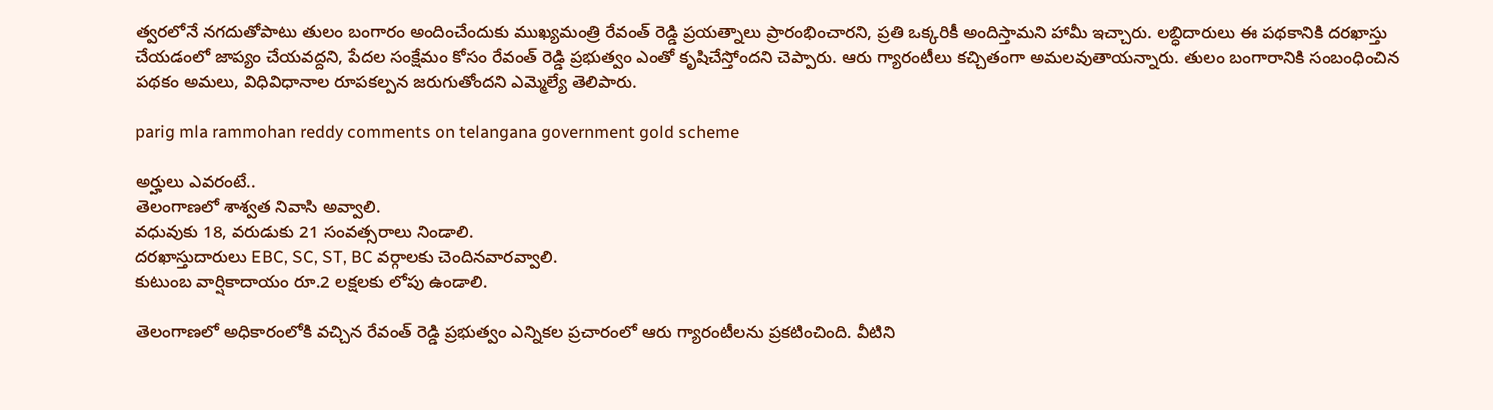త్వరలోనే నగదుతోపాటు తులం బంగారం అందించేందుకు ముఖ్యమంత్రి రేవంత్ రెడ్డి ప్రయత్నాలు ప్రారంభించారని, ప్రతి ఒక్కరికీ అందిస్తామని హామీ ఇచ్చారు. లబ్ధిదారులు ఈ పథకానికి దరఖాస్తు చేయడంలో జాప్యం చేయవద్దని, పేదల సంక్షేమం కోసం రేవంత్ రెడ్డి ప్రభుత్వం ఎంతో కృషిచేస్తోందని చెప్పారు. ఆరు గ్యారంటీలు కచ్చితంగా అమలవుతాయన్నారు. తులం బంగారానికి సంబంధించిన పథకం అమలు, విధివిధానాల రూపకల్పన జరుగుతోందని ఎమ్మెల్యే తెలిపారు.

parig mla rammohan reddy comments on telangana government gold scheme

అర్హులు ఎవరంటే..
తెలంగాణలో శాశ్వత నివాసి అవ్వాలి.
వధువుకు 18, వరుడుకు 21 సంవత్సరాలు నిండాలి.
దరఖాస్తుదారులు EBC, SC, ST, BC వర్గాలకు చెందినవారవ్వాలి.
కుటుంబ వార్షికాదాయం రూ.2 లక్షలకు లోపు ఉండాలి.

తెలంగాణలో అధికారంలోకి వచ్చిన రేవంత్ రెడ్డి ప్రభుత్వం ఎన్నికల ప్రచారంలో ఆరు గ్యారంటీలను ప్రకటించింది. వీటిని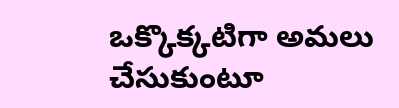ఒక్కొక్కటిగా అమలు చేసుకుంటూ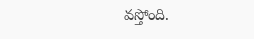వస్తోంది.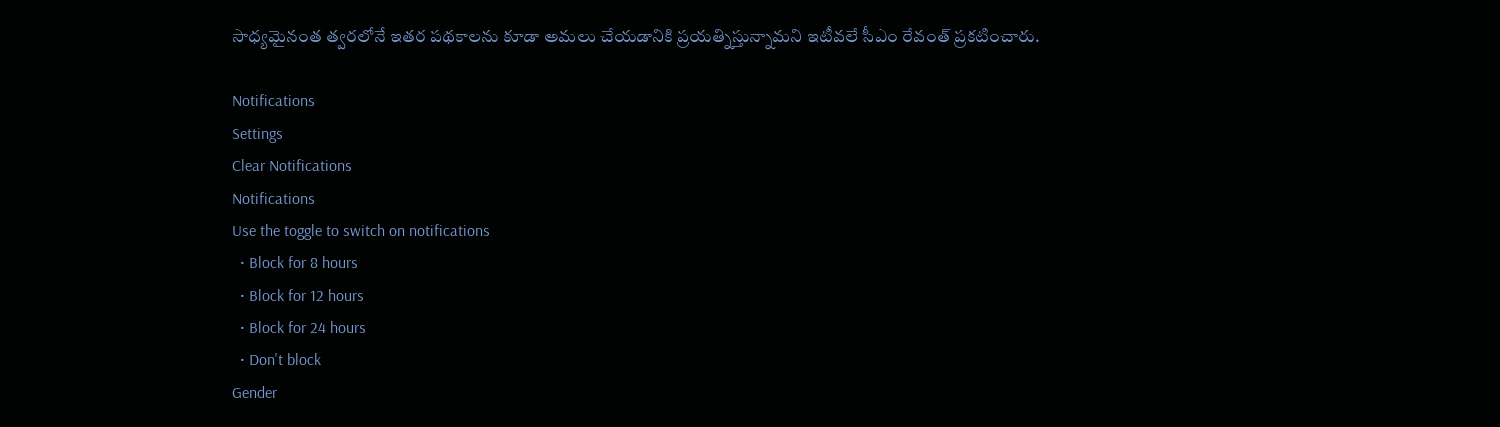సాధ్యమైనంత త్వరలోనే ఇతర పథకాలను కూడా అమలు చేయడానికి ప్రయత్నిస్తున్నామని ఇటీవలే సీఎం రేవంత్ ప్రకటించారు.

Notifications
Settings
Clear Notifications
Notifications
Use the toggle to switch on notifications
  • Block for 8 hours
  • Block for 12 hours
  • Block for 24 hours
  • Don't block
Gender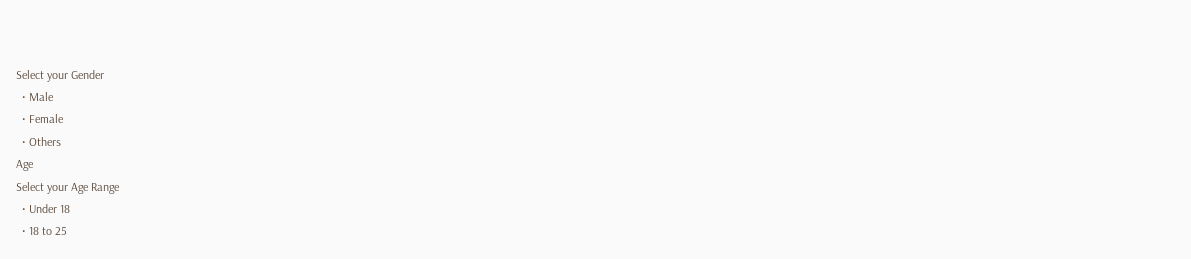Select your Gender
  • Male
  • Female
  • Others
Age
Select your Age Range
  • Under 18
  • 18 to 25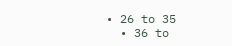• 26 to 35
  • 36 to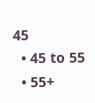45
  • 45 to 55
  • 55+